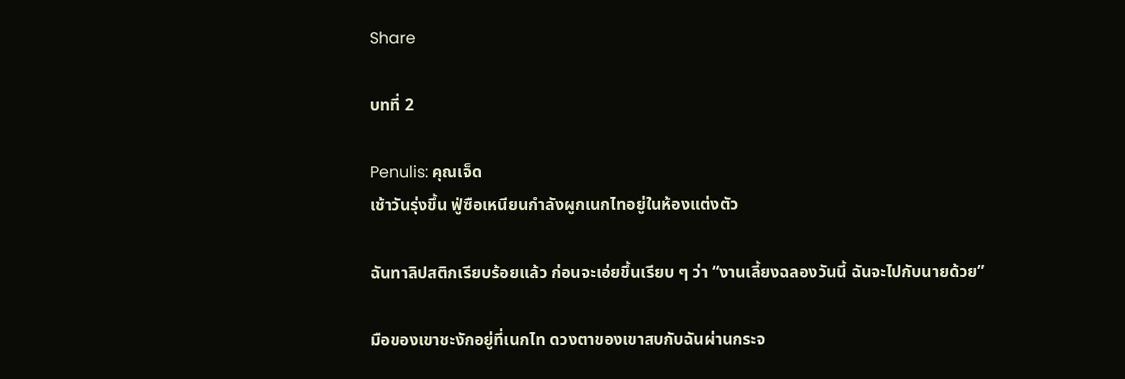Share

บทที่ 2

Penulis: คุณเจ็ด
เช้าวันรุ่งขึ้น ฟู่ซือเหนียนกำลังผูกเนกไทอยู่ในห้องแต่งตัว

ฉันทาลิปสติกเรียบร้อยแล้ว ก่อนจะเอ่ยขึ้นเรียบ ๆ ว่า “งานเลี้ยงฉลองวันนี้ ฉันจะไปกับนายด้วย”

มือของเขาชะงักอยู่ที่เนกไท ดวงตาของเขาสบกับฉันผ่านกระจ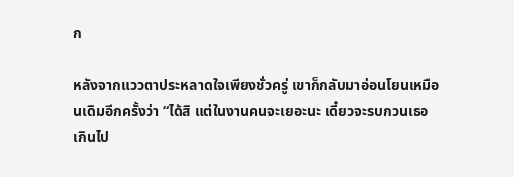ก

หลังจากแววตาประหลาดใจเพียงชั่วครู่ เขาก็กลับมาอ่อนโยนเหมือนเดิมอีกครั้งว่า “ได้สิ แต่ในงานคนจะเยอะนะ เดี๋ยวจะรบกวนเธอเกินไป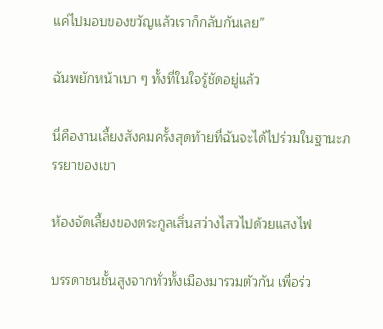แค่ไปมอบของขวัญแล้วเราก็กลับกันเลย”

ฉันพยักหน้าเบา ๆ ทั้งที่ในใจรู้ชัดอยู่แล้ว

นี่คืองานเลี้ยงสังคมครั้งสุดท้ายที่ฉันจะได้ไปร่วมในฐานะภรรยาของเขา

ห้องจัดเลี้ยงของตระกูลเสิ่นสว่างไสวไปด้วยแสงไฟ

บรรดาชนชั้นสูงจากทั่วทั้งเมืองมารวมตัวกัน เพื่อร่ว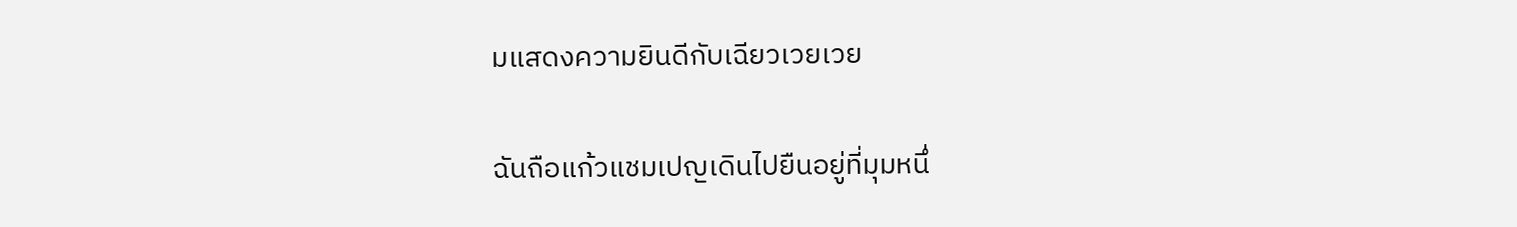มแสดงความยินดีกับเฉียวเวยเวย

ฉันถือแก้วแชมเปญเดินไปยืนอยู่ที่มุมหนึ่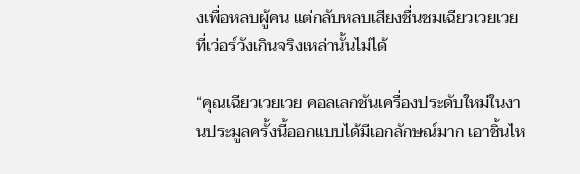งเพื่อหลบผู้คน แต่กลับหลบเสียงชื่นชมเฉียวเวยเวยที่เว่อร์วังเกินจริงเหล่านั้นไม่ได้

“คุณเฉียวเวยเวย คอลเลกชันเครื่องประดับใหม่ในงานประมูลครั้งนี้ออกแบบได้มีเอกลักษณ์มาก เอาชิ้นไห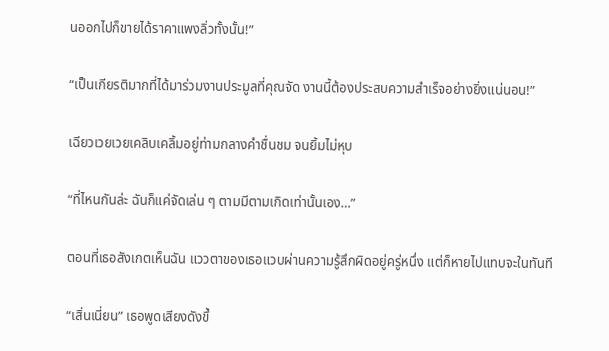นออกไปก็ขายได้ราคาแพงลิ่วทั้งนั้น!”

“เป็นเกียรติมากที่ได้มาร่วมงานประมูลที่คุณจัด งานนี้ต้องประสบความสำเร็จอย่างยิ่งแน่นอน!”

เฉียวเวยเวยเคลิบเคลิ้มอยู่ท่ามกลางคำชื่นชม จนยิ้มไม่หุบ

“ที่ไหนกันล่ะ ฉันก็แค่จัดเล่น ๆ ตามมีตามเกิดเท่านั้นเอง…”

ตอนที่เธอสังเกตเห็นฉัน แววตาของเธอแวบผ่านความรู้สึกผิดอยู่ครู่หนึ่ง แต่ก็หายไปแทบจะในทันที

“เสิ่นเนี่ยน” เธอพูดเสียงดังขึ้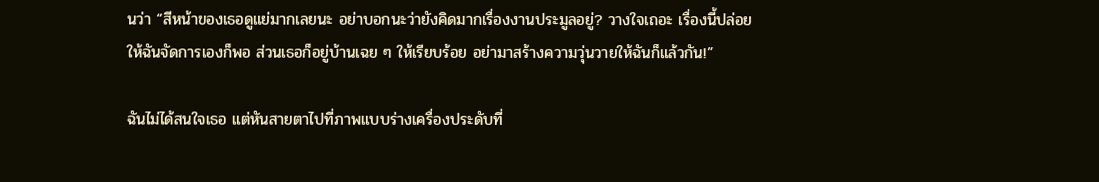นว่า “สีหน้าของเธอดูแย่มากเลยนะ อย่าบอกนะว่ายังคิดมากเรื่องงานประมูลอยู่? วางใจเถอะ เรื่องนี้ปล่อยให้ฉันจัดการเองก็พอ ส่วนเธอก็อยู่บ้านเฉย ๆ ให้เรียบร้อย อย่ามาสร้างความวุ่นวายให้ฉันก็แล้วกัน!”

ฉันไม่ได้สนใจเธอ แต่หันสายตาไปที่ภาพแบบร่างเครื่องประดับที่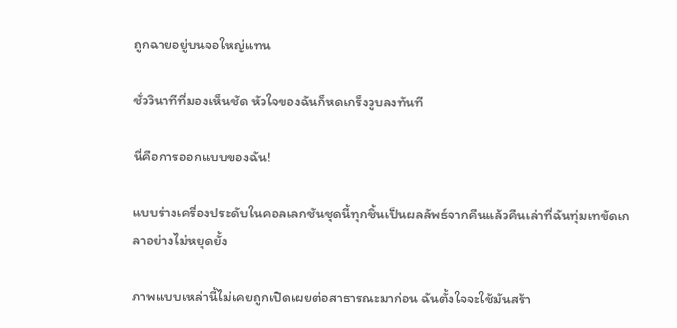ถูกฉายอยู่บนจอใหญ่แทน

ชั่ววินาทีที่มองเห็นชัด หัวใจของฉันก็หดเกร็งวูบลงทันที

นี่คือการออกแบบของฉัน!

แบบร่างเครื่องประดับในคอลเลกชันชุดนี้ทุกชิ้นเป็นผลลัพธ์จากคืนแล้วคืนเล่าที่ฉันทุ่มเทขัดเกลาอย่างไม่หยุดยั้ง

ภาพแบบเหล่านี้ไม่เคยถูกเปิดเผยต่อสาธารณะมาก่อน ฉันตั้งใจจะใช้มันสร้า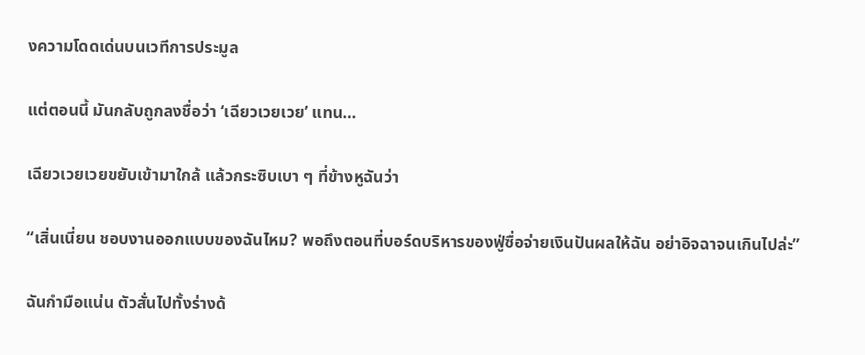งความโดดเด่นบนเวทีการประมูล

แต่ตอนนี้ มันกลับถูกลงชื่อว่า ‘เฉียวเวยเวย’ แทน…

เฉียวเวยเวยขยับเข้ามาใกล้ แล้วกระซิบเบา ๆ ที่ข้างหูฉันว่า

“เสิ่นเนี่ยน ชอบงานออกแบบของฉันไหม? พอถึงตอนที่บอร์ดบริหารของฟู่ซื่อจ่ายเงินปันผลให้ฉัน อย่าอิจฉาจนเกินไปล่ะ”

ฉันกำมือแน่น ตัวสั่นไปทั้งร่างด้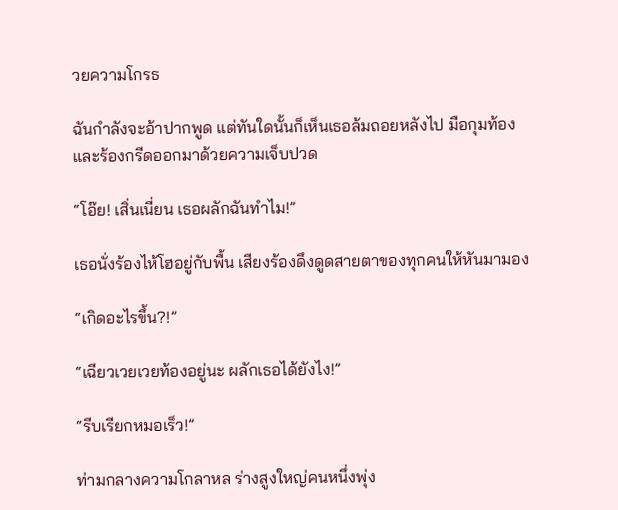วยความโกรธ

ฉันกำลังจะอ้าปากพูด แต่ทันใดนั้นก็เห็นเธอล้มถอยหลังไป มือกุมท้องและร้องกรีดออกมาด้วยความเจ็บปวด

“โอ๊ย! เสิ่นเนี่ยน เธอผลักฉันทำไม!”

เธอนั่งร้องไห้โฮอยู่กับพื้น เสียงร้องดึงดูดสายตาของทุกคนให้หันมามอง

“เกิดอะไรขึ้น?!”

“เฉียวเวยเวยท้องอยู่นะ ผลักเธอได้ยังไง!”

“รีบเรียกหมอเร็ว!”

ท่ามกลางความโกลาหล ร่างสูงใหญ่คนหนึ่งพุ่ง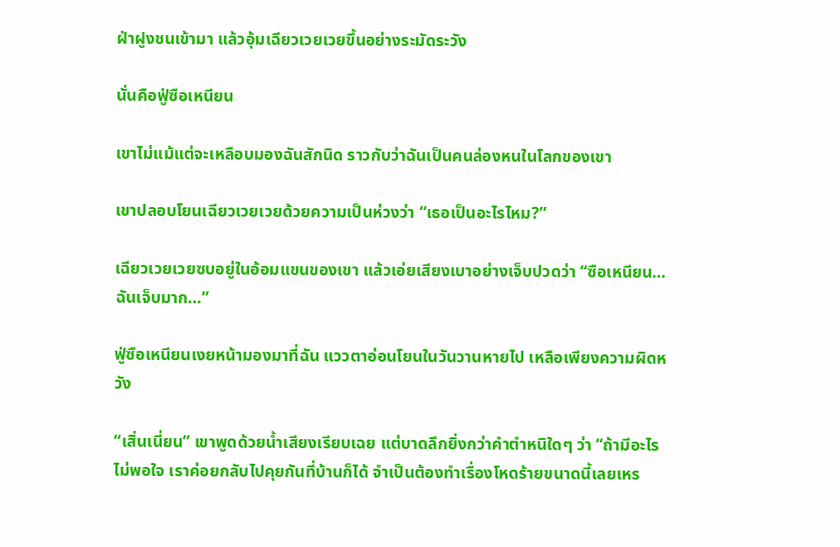ฝ่าฝูงชนเข้ามา แล้วอุ้มเฉียวเวยเวยขึ้นอย่างระมัดระวัง

นั่นคือฟู่ซือเหนียน

เขาไม่แม้แต่จะเหลือบมองฉันสักนิด ราวกับว่าฉันเป็นคนล่องหนในโลกของเขา

เขาปลอบโยนเฉียวเวยเวยด้วยความเป็นห่วงว่า “เธอเป็นอะไรไหม?”

เฉียวเวยเวยซบอยู่ในอ้อมแขนของเขา แล้วเอ่ยเสียงเบาอย่างเจ็บปวดว่า “ซือเหนียน… ฉันเจ็บมาก…”

ฟู่ซือเหนียนเงยหน้ามองมาที่ฉัน แววตาอ่อนโยนในวันวานหายไป เหลือเพียงความผิดหวัง

“เสิ่นเนี่ยน” เขาพูดด้วยน้ำเสียงเรียบเฉย แต่บาดลึกยิ่งกว่าคำตำหนิใดๆ ว่า “ถ้ามีอะไรไม่พอใจ เราค่อยกลับไปคุยกันที่บ้านก็ได้ จำเป็นต้องทำเรื่องโหดร้ายขนาดนี้เลยเหร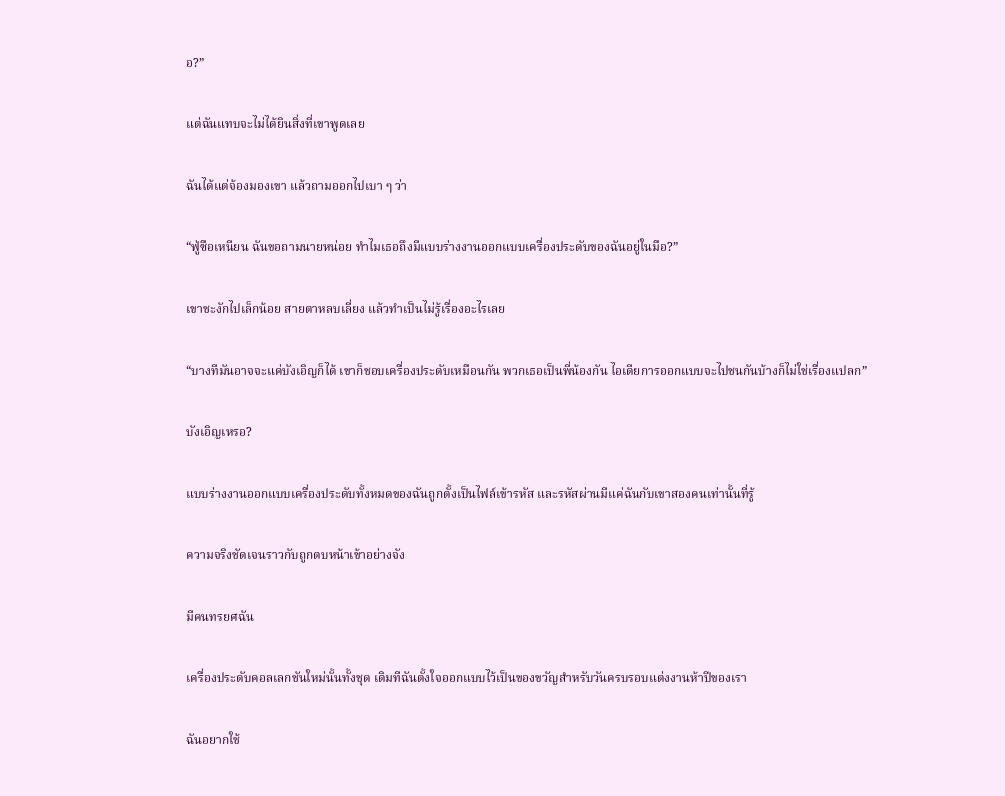อ?”

แต่ฉันแทบจะไม่ได้ยินสิ่งที่เขาพูดเลย

ฉันได้แต่จ้องมองเขา แล้วถามออกไปเบา ๆ ว่า

“ฟู่ซือเหนียน ฉันขอถามนายหน่อย ทำไมเธอถึงมีแบบร่างงานออกแบบเครื่องประดับของฉันอยู่ในมือ?”

เขาชะงักไปเล็กน้อย สายตาหลบเลี่ยง แล้วทำเป็นไม่รู้เรื่องอะไรเลย

“บางทีมันอาจจะแค่บังเอิญก็ได้ เขาก็ชอบเครื่องประดับเหมือนกัน พวกเธอเป็นพี่น้องกัน ไอเดียการออกแบบจะไปชนกันบ้างก็ไม่ใช่เรื่องแปลก”

บังเอิญเหรอ?

แบบร่างงานออกแบบเครื่องประดับทั้งหมดของฉันถูกตั้งเป็นไฟล์เข้ารหัส และรหัสผ่านมีแค่ฉันกับเขาสองคนเท่านั้นที่รู้

ความจริงชัดเจนราวกับถูกตบหน้าเข้าอย่างจัง

มีคนทรยศฉัน

เครื่องประดับคอลเลกชันใหม่นั้นทั้งชุด เดิมทีฉันตั้งใจออกแบบไว้เป็นของขวัญสำหรับวันครบรอบแต่งงานห้าปีของเรา

ฉันอยากใช้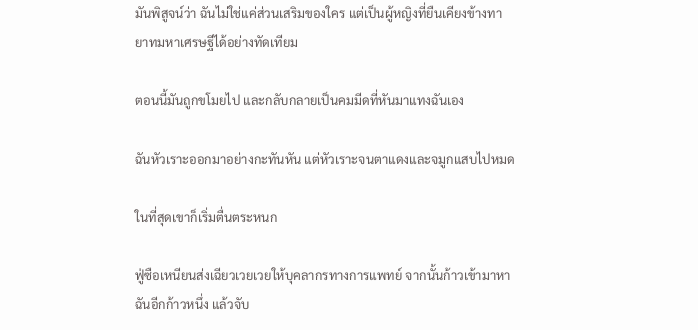มันพิสูจน์ว่า ฉันไม่ใช่แค่ส่วนเสริมของใคร แต่เป็นผู้หญิงที่ยืนเคียงข้างทายาทมหาเศรษฐีได้อย่างทัดเทียม

ตอนนี้มันถูกขโมยไป และกลับกลายเป็นคมมีดที่หันมาแทงฉันเอง

ฉันหัวเราะออกมาอย่างกะทันหัน แต่หัวเราะจนตาแดงและจมูกแสบไปหมด

ในที่สุดเขาก็เริ่มตื่นตระหนก

ฟู่ซือเหนียนส่งเฉียวเวยเวยให้บุคลากรทางการแพทย์ จากนั้นก้าวเข้ามาหาฉันอีกก้าวหนึ่ง แล้วจับ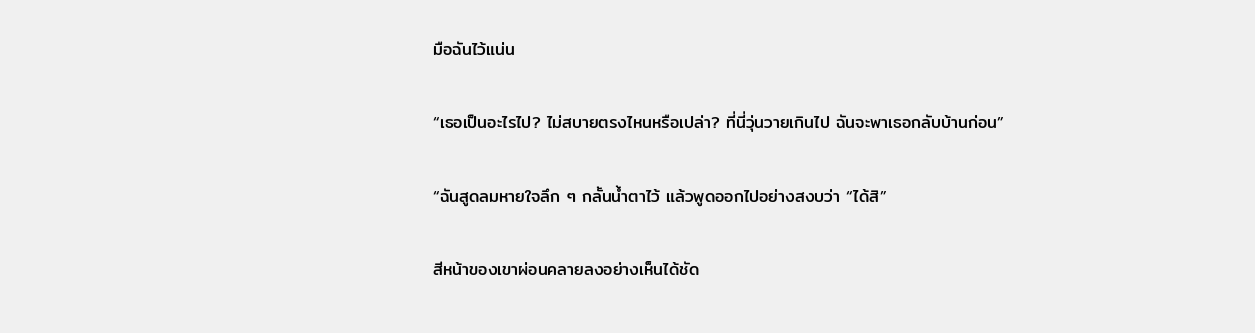มือฉันไว้แน่น

“เธอเป็นอะไรไป? ไม่สบายตรงไหนหรือเปล่า? ที่นี่วุ่นวายเกินไป ฉันจะพาเธอกลับบ้านก่อน”

“ฉันสูดลมหายใจลึก ๆ กลั้นน้ำตาไว้ แล้วพูดออกไปอย่างสงบว่า “ได้สิ”

สีหน้าของเขาผ่อนคลายลงอย่างเห็นได้ชัด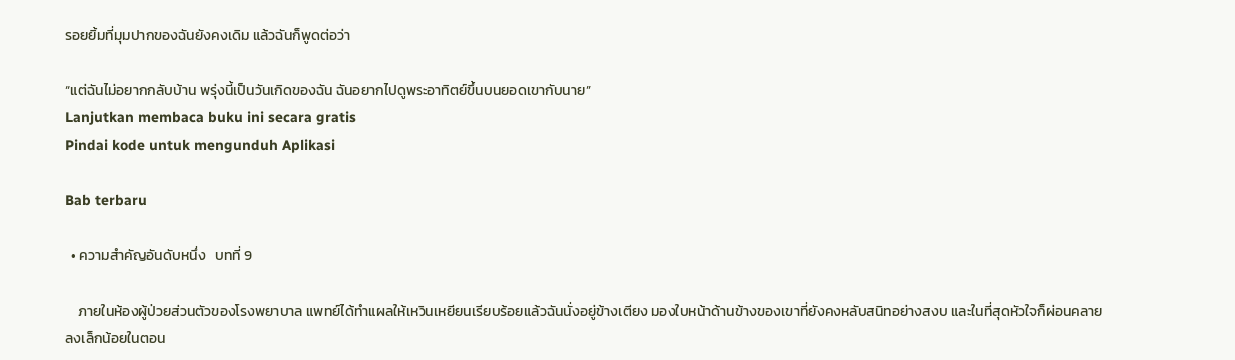รอยยิ้มที่มุมปากของฉันยังคงเดิม แล้วฉันก็พูดต่อว่า

“แต่ฉันไม่อยากกลับบ้าน พรุ่งนี้เป็นวันเกิดของฉัน ฉันอยากไปดูพระอาทิตย์ขึ้นบนยอดเขากับนาย”
Lanjutkan membaca buku ini secara gratis
Pindai kode untuk mengunduh Aplikasi

Bab terbaru

  • ความสำคัญอันดับหนึ่ง   บทที่ 9

    ภายในห้องผู้ป่วยส่วนตัวของโรงพยาบาล แพทย์ได้ทำแผลให้เหวินเหยียนเรียบร้อยแล้วฉันนั่งอยู่ข้างเตียง มองใบหน้าด้านข้างของเขาที่ยังคงหลับสนิทอย่างสงบ และในที่สุดหัวใจก็ผ่อนคลายลงเล็กน้อยในตอน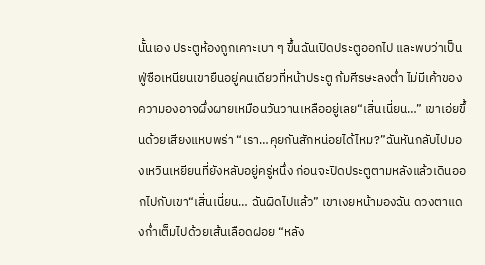นั้นเอง ประตูห้องถูกเคาะเบา ๆ ขึ้นฉันเปิดประตูออกไป และพบว่าเป็นฟู่ซือเหนียนเขายืนอยู่คนเดียวที่หน้าประตู ก้มศีรษะลงต่ำ ไม่มีเค้าของความองอาจผึ่งผายเหมือนวันวานเหลืออยู่เลย“เสิ่นเนี่ยน…” เขาเอ่ยขึ้นด้วยเสียงแหบพร่า “เรา…คุยกันสักหน่อยได้ไหม?”ฉันหันกลับไปมองเหวินเหยียนที่ยังหลับอยู่ครู่หนึ่ง ก่อนจะปิดประตูตามหลังแล้วเดินออกไปกับเขา“เสิ่นเนี่ยน… ฉันผิดไปแล้ว” เขาเงยหน้ามองฉัน ดวงตาแดงก่ำเต็มไปด้วยเส้นเลือดฝอย “หลัง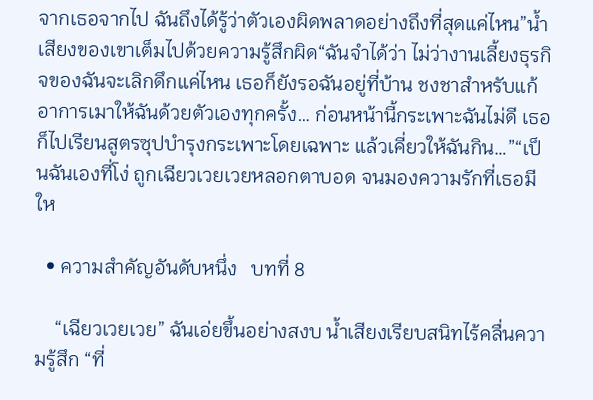จากเธอจากไป ฉันถึงได้รู้ว่าตัวเองผิดพลาดอย่างถึงที่สุดแค่ไหน”น้ำเสียงของเขาเต็มไปด้วยความรู้สึกผิด“ฉันจำได้ว่า ไม่ว่างานเลี้ยงธุรกิจของฉันจะเลิกดึกแค่ไหน เธอก็ยังรอฉันอยู่ที่บ้าน ชงชาสำหรับแก้อาการเมาให้ฉันด้วยตัวเองทุกครั้ง… ก่อนหน้านี้กระเพาะฉันไม่ดี เธอก็ไปเรียนสูตรซุปบำรุงกระเพาะโดยเฉพาะ แล้วเคี่ยวให้ฉันกิน…”“เป็นฉันเองที่โง่ ถูกเฉียวเวยเวยหลอกตาบอด จนมองความรักที่เธอมีให

  • ความสำคัญอันดับหนึ่ง   บทที่ 8

    “เฉียวเวยเวย” ฉันเอ่ยขึ้นอย่างสงบ น้ำเสียงเรียบสนิทไร้คลื่นความรู้สึก “ที่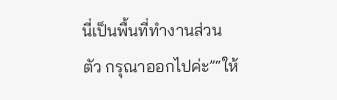นี่เป็นพื้นที่ทำงานส่วนตัว กรุณาออกไปค่ะ”“ให้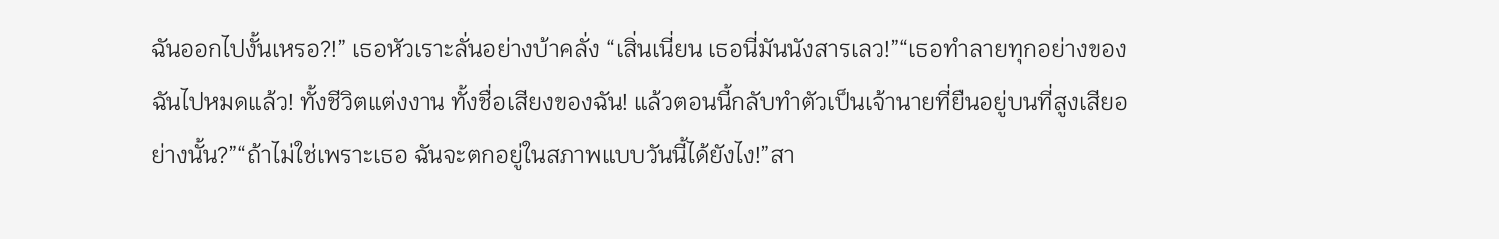ฉันออกไปงั้นเหรอ?!” เธอหัวเราะลั่นอย่างบ้าคลั่ง “เสิ่นเนี่ยน เธอนี่มันนังสารเลว!”“เธอทำลายทุกอย่างของฉันไปหมดแล้ว! ทั้งชีวิตแต่งงาน ทั้งชื่อเสียงของฉัน! แล้วตอนนี้กลับทำตัวเป็นเจ้านายที่ยืนอยู่บนที่สูงเสียอย่างนั้น?”“ถ้าไม่ใช่เพราะเธอ ฉันจะตกอยู่ในสภาพแบบวันนี้ได้ยังไง!”สา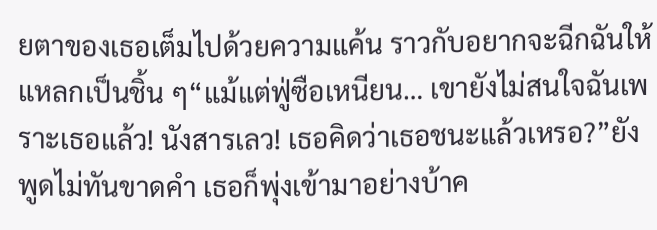ยตาของเธอเต็มไปด้วยความแค้น ราวกับอยากจะฉีกฉันให้แหลกเป็นชิ้น ๆ“แม้แต่ฟู่ซือเหนียน… เขายังไม่สนใจฉันเพราะเธอแล้ว! นังสารเลว! เธอคิดว่าเธอชนะแล้วเหรอ?”ยังพูดไม่ทันขาดคำ เธอก็พุ่งเข้ามาอย่างบ้าค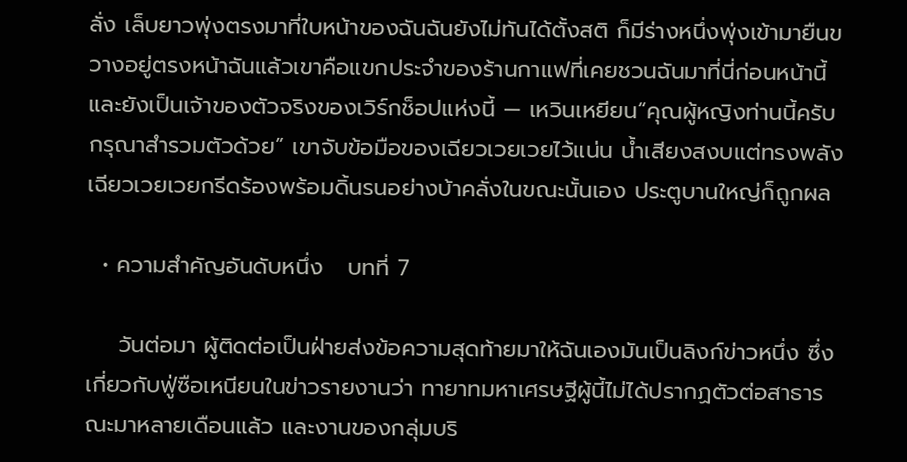ลั่ง เล็บยาวพุ่งตรงมาที่ใบหน้าของฉันฉันยังไม่ทันได้ตั้งสติ ก็มีร่างหนึ่งพุ่งเข้ามายืนขวางอยู่ตรงหน้าฉันแล้วเขาคือแขกประจำของร้านกาแฟที่เคยชวนฉันมาที่นี่ก่อนหน้านี้ และยังเป็นเจ้าของตัวจริงของเวิร์กช็อปแห่งนี้ — เหวินเหยียน“คุณผู้หญิงท่านนี้ครับ กรุณาสำรวมตัวด้วย” เขาจับข้อมือของเฉียวเวยเวยไว้แน่น น้ำเสียงสงบแต่ทรงพลังเฉียวเวยเวยกรีดร้องพร้อมดิ้นรนอย่างบ้าคลั่งในขณะนั้นเอง ประตูบานใหญ่ก็ถูกผล

  • ความสำคัญอันดับหนึ่ง   บทที่ 7

    วันต่อมา ผู้ติดต่อเป็นฝ่ายส่งข้อความสุดท้ายมาให้ฉันเองมันเป็นลิงก์ข่าวหนึ่ง ซึ่งเกี่ยวกับฟู่ซือเหนียนในข่าวรายงานว่า ทายาทมหาเศรษฐีผู้นี้ไม่ได้ปรากฏตัวต่อสาธารณะมาหลายเดือนแล้ว และงานของกลุ่มบริ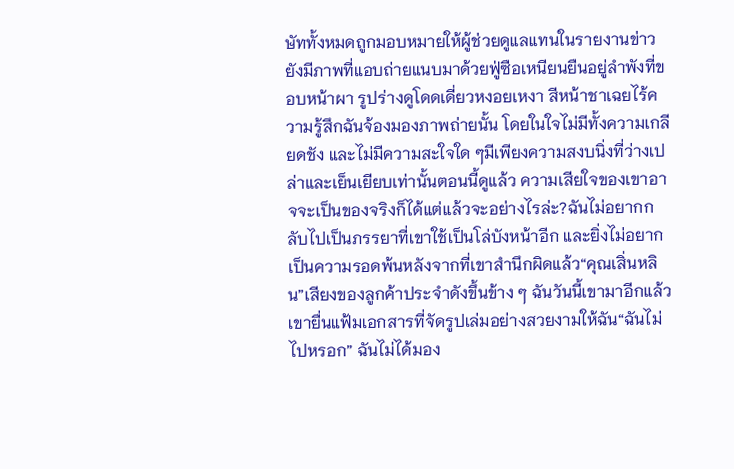ษัททั้งหมดถูกมอบหมายให้ผู้ช่วยดูแลแทนในรายงานข่าวยังมีภาพที่แอบถ่ายแนบมาด้วยฟู่ซือเหนียนยืนอยู่ลำพังที่ขอบหน้าผา รูปร่างดูโดดเดี่ยวหงอยเหงา สีหน้าชาเฉยไร้ความรู้สึกฉันจ้องมองภาพถ่ายนั้น โดยในใจไม่มีทั้งความเกลียดชัง และไม่มีความสะใจใด ๆมีเพียงความสงบนิ่งที่ว่างเปล่าและเย็นเยียบเท่านั้นตอนนี้ดูแล้ว ความเสียใจของเขาอาจจะเป็นของจริงก็ได้แต่แล้วจะอย่างไรล่ะ?ฉันไม่อยากกลับไปเป็นภรรยาที่เขาใช้เป็นโล่บังหน้าอีก และยิ่งไม่อยากเป็นความรอดพ้นหลังจากที่เขาสำนึกผิดแล้ว“คุณเสิ่นหลิน”เสียงของลูกค้าประจำดังขึ้นข้าง ๆ ฉันวันนี้เขามาอีกแล้วเขายื่นแฟ้มเอกสารที่จัดรูปเล่มอย่างสวยงามให้ฉัน“ฉันไม่ไปหรอก” ฉันไม่ได้มอง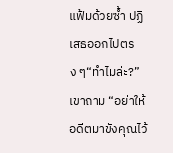แฟ้มด้วยซ้ำ ปฏิเสธออกไปตรง ๆ“ทำไมล่ะ?” เขาถาม “อย่าให้อดีตมาขังคุณไว้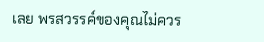เลย พรสวรรค์ของคุณไม่ควร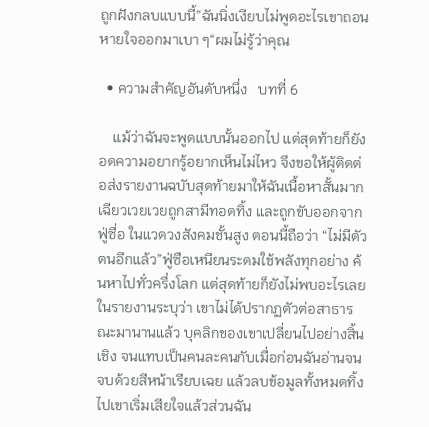ถูกฝังกลบแบบนี้”ฉันนิ่งเงียบไม่พูดอะไรเขาถอนหายใจออกมาเบา ๆ“ผมไม่รู้ว่าคุณ

  • ความสำคัญอันดับหนึ่ง   บทที่ 6

    แม้ว่าฉันจะพูดแบบนั้นออกไป แต่สุดท้ายก็ยังอดความอยากรู้อยากเห็นไม่ไหว จึงขอให้ผู้ติดต่อส่งรายงานฉบับสุดท้ายมาให้ฉันเนื้อหาสั้นมากเฉียวเวยเวยถูกสามีทอดทิ้ง และถูกขับออกจากฟู่ซื่อ ในแวดวงสังคมชั้นสูง ตอนนี้ถือว่า “ไม่มีตัวตนอีกแล้ว”ฟู่ซือเหนียนระดมใช้พลังทุกอย่าง ค้นหาไปทั่วครึ่งโลก แต่สุดท้ายก็ยังไม่พบอะไรเลยในรายงานระบุว่า เขาไม่ได้ปรากฏตัวต่อสาธารณะมานานแล้ว บุคลิกของเขาเปลี่ยนไปอย่างสิ้นเชิง จนแทบเป็นคนละคนกับเมื่อก่อนฉันอ่านจนจบด้วยสีหน้าเรียบเฉย แล้วลบข้อมูลทั้งหมดทิ้งไปเขาเริ่มเสียใจแล้วส่วนฉัน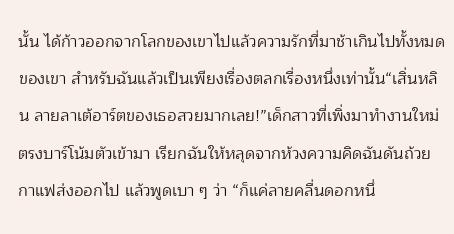นั้น ได้ก้าวออกจากโลกของเขาไปแล้วความรักที่มาช้าเกินไปทั้งหมดของเขา สำหรับฉันแล้วเป็นเพียงเรื่องตลกเรื่องหนึ่งเท่านั้น“เสิ่นหลิน ลายลาเต้อาร์ตของเธอสวยมากเลย!”เด็กสาวที่เพิ่งมาทำงานใหม่ตรงบาร์โน้มตัวเข้ามา เรียกฉันให้หลุดจากห้วงความคิดฉันดันถ้วยกาแฟส่งออกไป แล้วพูดเบา ๆ ว่า “ก็แค่ลายคลื่นดอกหนึ่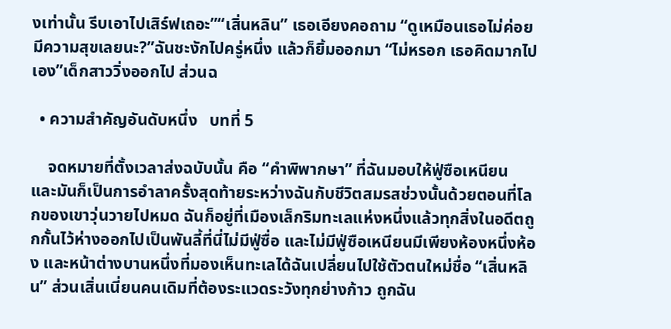งเท่านั้น รีบเอาไปเสิร์ฟเถอะ”“เสิ่นหลิน” เธอเอียงคอถาม “ดูเหมือนเธอไม่ค่อยมีความสุขเลยนะ?”ฉันชะงักไปครู่หนึ่ง แล้วก็ยิ้มออกมา “ไม่หรอก เธอคิดมากไปเอง”เด็กสาววิ่งออกไป ส่วนฉ

  • ความสำคัญอันดับหนึ่ง   บทที่ 5

    จดหมายที่ตั้งเวลาส่งฉบับนั้น คือ “คำพิพากษา” ที่ฉันมอบให้ฟู่ซือเหนียน และมันก็เป็นการอำลาครั้งสุดท้ายระหว่างฉันกับชีวิตสมรสช่วงนั้นด้วยตอนที่โลกของเขาวุ่นวายไปหมด ฉันก็อยู่ที่เมืองเล็กริมทะเลแห่งหนึ่งแล้วทุกสิ่งในอดีตถูกกั้นไว้ห่างออกไปเป็นพันลี้ที่นี่ไม่มีฟู่ซื่อ และไม่มีฟู่ซือเหนียนมีเพียงห้องหนึ่งห้อง และหน้าต่างบานหนึ่งที่มองเห็นทะเลได้ฉันเปลี่ยนไปใช้ตัวตนใหม่ชื่อ “เสิ่นหลิน” ส่วนเสิ่นเนี่ยนคนเดิมที่ต้องระแวดระวังทุกย่างก้าว ถูกฉัน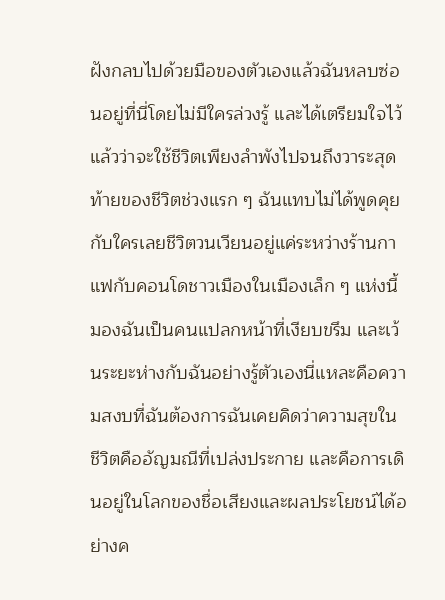ฝังกลบไปด้วยมือของตัวเองแล้วฉันหลบซ่อนอยู่ที่นี่โดยไม่มีใครล่วงรู้ และได้เตรียมใจไว้แล้วว่าจะใช้ชีวิตเพียงลำพังไปจนถึงวาระสุดท้ายของชีวิตช่วงแรก ๆ ฉันแทบไม่ได้พูดคุยกับใครเลยชีวิตวนเวียนอยู่แค่ระหว่างร้านกาแฟกับคอนโดชาวเมืองในเมืองเล็ก ๆ แห่งนี้มองฉันเป็นคนแปลกหน้าที่เงียบขรึม และเว้นระยะห่างกับฉันอย่างรู้ตัวเองนี่แหละคือความสงบที่ฉันต้องการฉันเคยคิดว่าความสุขในชีวิตคืออัญมณีที่เปล่งประกาย และคือการเดินอยู่ในโลกของชื่อเสียงและผลประโยชน์ได้อย่างค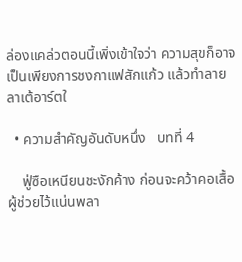ล่องแคล่วตอนนี้เพิ่งเข้าใจว่า ความสุขก็อาจเป็นเพียงการชงกาแฟสักแก้ว แล้วทำลายลาเต้อาร์ตใ

  • ความสำคัญอันดับหนึ่ง   บทที่ 4

    ฟู่ซือเหนียนชะงักค้าง ก่อนจะคว้าคอเสื้อผู้ช่วยไว้แน่นพลา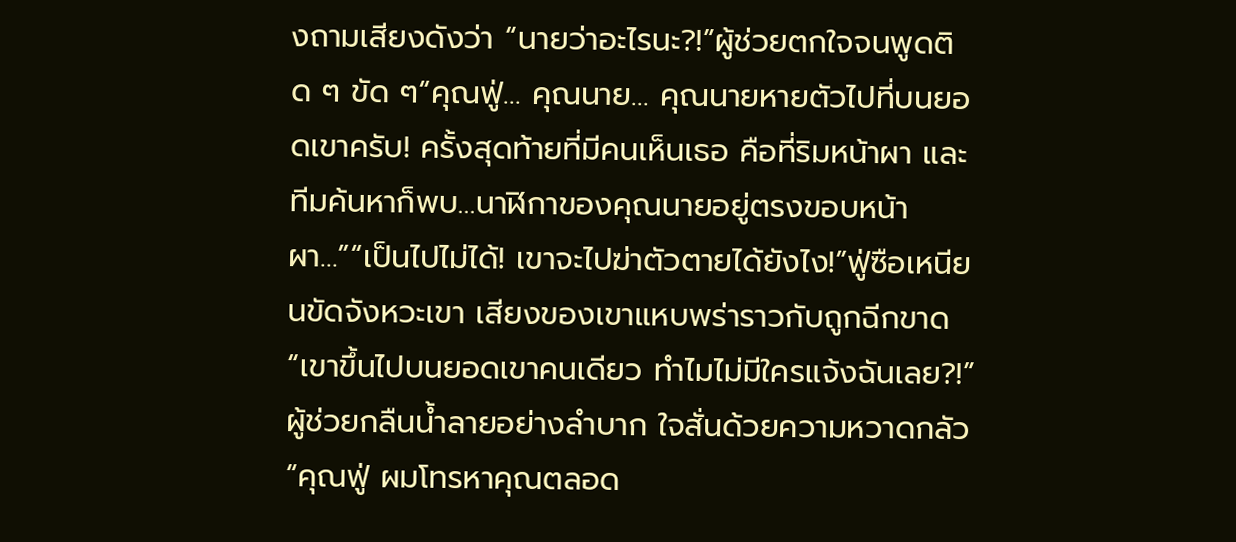งถามเสียงดังว่า “นายว่าอะไรนะ?!”ผู้ช่วยตกใจจนพูดติด ๆ ขัด ๆ“คุณฟู่… คุณนาย… คุณนายหายตัวไปที่บนยอดเขาครับ! ครั้งสุดท้ายที่มีคนเห็นเธอ คือที่ริมหน้าผา และทีมค้นหาก็พบ…นาฬิกาของคุณนายอยู่ตรงขอบหน้าผา…”“เป็นไปไม่ได้! เขาจะไปฆ่าตัวตายได้ยังไง!”ฟู่ซือเหนียนขัดจังหวะเขา เสียงของเขาแหบพร่าราวกับถูกฉีกขาด“เขาขึ้นไปบนยอดเขาคนเดียว ทำไมไม่มีใครแจ้งฉันเลย?!”ผู้ช่วยกลืนน้ำลายอย่างลำบาก ใจสั่นด้วยความหวาดกลัว“คุณฟู่ ผมโทรหาคุณตลอด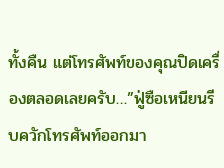ทั้งคืน แต่โทรศัพท์ของคุณปิดเครื่องตลอดเลยครับ…”ฟู่ซือเหนียนรีบควักโทรศัพท์ออกมา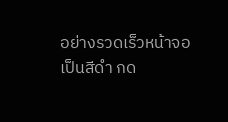อย่างรวดเร็วหน้าจอเป็นสีดำ กด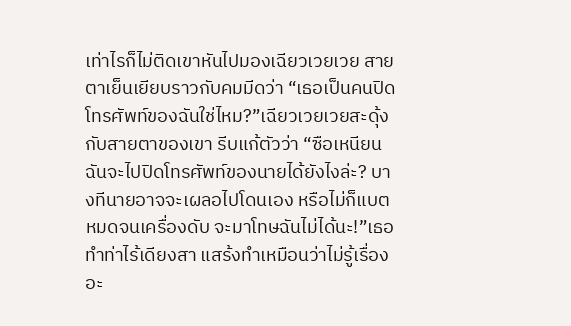เท่าไรก็ไม่ติดเขาหันไปมองเฉียวเวยเวย สายตาเย็นเยียบราวกับคมมีดว่า “เธอเป็นคนปิดโทรศัพท์ของฉันใช่ไหม?”เฉียวเวยเวยสะดุ้งกับสายตาของเขา รีบแก้ตัวว่า “ซือเหนียน ฉันจะไปปิดโทรศัพท์ของนายได้ยังไงล่ะ? บางทีนายอาจจะเผลอไปโดนเอง หรือไม่ก็แบตหมดจนเครื่องดับ จะมาโทษฉันไม่ได้นะ!”เธอทำท่าไร้เดียงสา แสร้งทำเหมือนว่าไม่รู้เรื่องอะ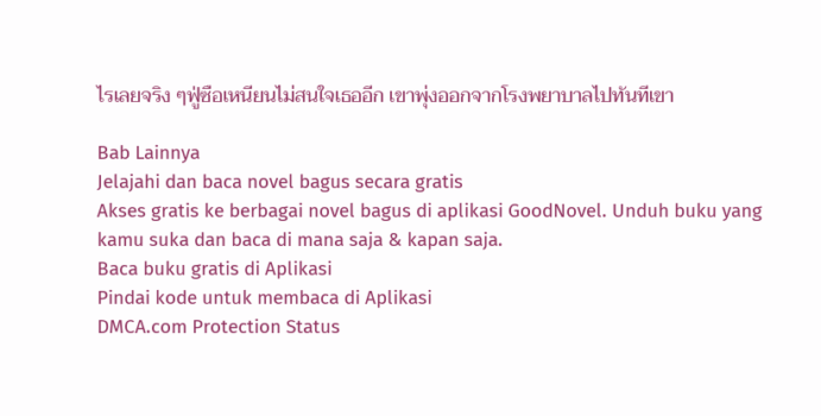ไรเลยจริง ๆฟู่ซือเหนียนไม่สนใจเธออีก เขาพุ่งออกจากโรงพยาบาลไปทันทีเขา

Bab Lainnya
Jelajahi dan baca novel bagus secara gratis
Akses gratis ke berbagai novel bagus di aplikasi GoodNovel. Unduh buku yang kamu suka dan baca di mana saja & kapan saja.
Baca buku gratis di Aplikasi
Pindai kode untuk membaca di Aplikasi
DMCA.com Protection Status